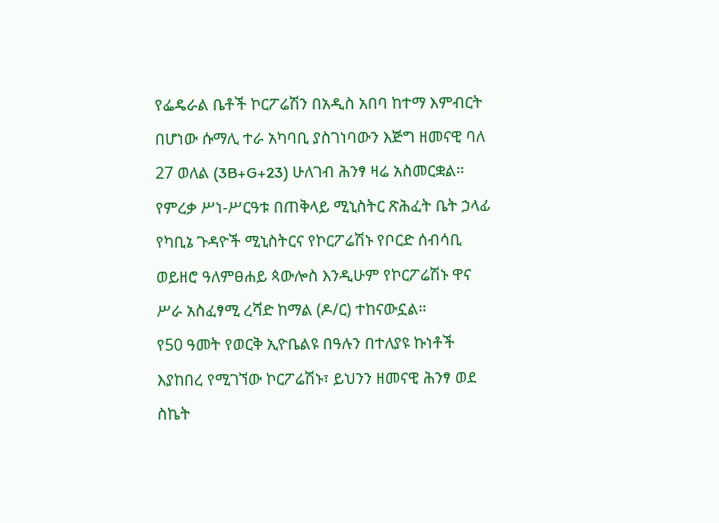የፌዴራል ቤቶች ኮርፖሬሽን በአዲስ አበባ ከተማ እምብርት በሆነው ሱማሊ ተራ አካባቢ ያስገነባውን እጅግ ዘመናዊ ባለ 27 ወለል (3B+G+23) ሁለገብ ሕንፃ ዛሬ አስመርቋል።
የምረቃ ሥነ-ሥርዓቱ በጠቅላይ ሚኒስትር ጽሕፈት ቤት ኃላፊ የካቢኔ ጉዳዮች ሚኒስትርና የኮርፖሬሽኑ የቦርድ ሰብሳቢ ወይዘሮ ዓለምፀሐይ ጳውሎስ እንዲሁም የኮርፖሬሽኑ ዋና ሥራ አስፈፃሚ ረሻድ ከማል (ዶ/ር) ተከናውኗል።
የ50 ዓመት የወርቅ ኢዮቤልዩ በዓሉን በተለያዩ ኩነቶች እያከበረ የሚገኘው ኮርፖሬሽኑ፣ ይህንን ዘመናዊ ሕንፃ ወደ ስኬት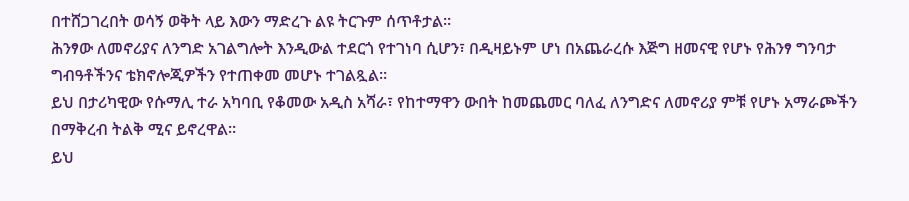በተሸጋገረበት ወሳኝ ወቅት ላይ እውን ማድረጉ ልዩ ትርጉም ሰጥቶታል።
ሕንፃው ለመኖሪያና ለንግድ አገልግሎት እንዲውል ተደርጎ የተገነባ ሲሆን፣ በዲዛይኑም ሆነ በአጨራረሱ እጅግ ዘመናዊ የሆኑ የሕንፃ ግንባታ ግብዓቶችንና ቴክኖሎጂዎችን የተጠቀመ መሆኑ ተገልጿል።
ይህ በታሪካዊው የሱማሊ ተራ አካባቢ የቆመው አዲስ አሻራ፣ የከተማዋን ውበት ከመጨመር ባለፈ ለንግድና ለመኖሪያ ምቹ የሆኑ አማራጮችን በማቅረብ ትልቅ ሚና ይኖረዋል።
ይህ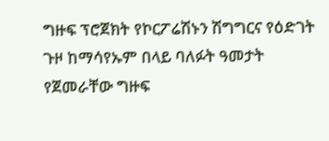ግዙፍ ፕሮጀክት የኮርፖሬሽኑን ሽግግርና የዕድገት ጉዞ ከማሳየኡም በላይ ባለፉት ዓመታት የጀመራቸው ግዙፍ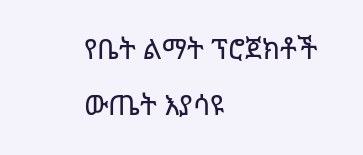የቤት ልማት ፕሮጀክቶች ውጤት እያሳዩ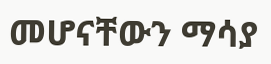መሆናቸውን ማሳያ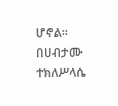ሆኖል።
በሀብታሙ ተክለሥላሴ